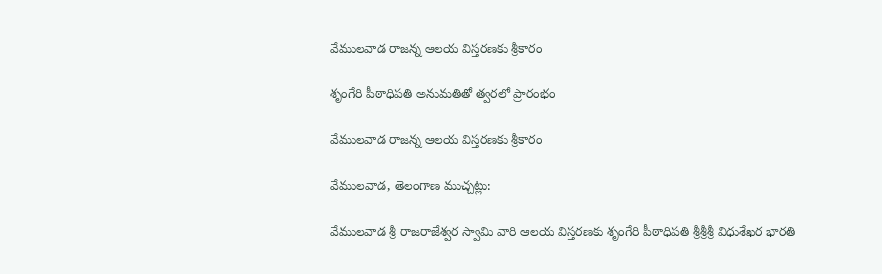వేములవాడ రాజన్న ఆలయ విస్తరణకు శ్రీకారం

శృంగేరి పీఠాధిపతి అనుమతితో త్వరలో ప్రారంభం

వేములవాడ రాజన్న ఆలయ విస్తరణకు శ్రీకారం

వేములవాడ, తెలంగాణ ముచ్చట్లు:

వేములవాడ శ్రీ రాజరాజేశ్వర స్వామి వారి ఆలయ విస్తరణకు శృంగేరి పీఠాధిపతి శ్రీశ్రీశ్రీ విధుశేఖర భారతి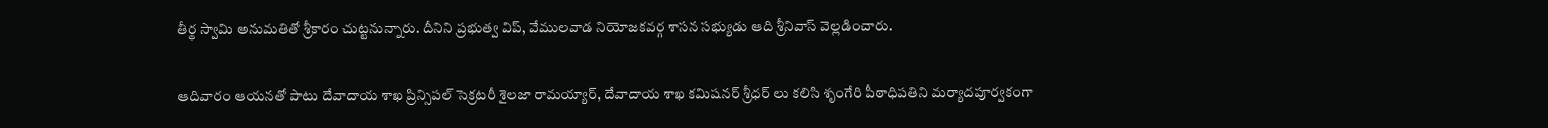తీర్థ స్వామి అనుమతితో శ్రీకారం చుట్టనున్నారు. దీనిని ప్రభుత్వ విప్, వేములవాడ నియోజకవర్గ శాసన సభ్యుడు ఆది శ్రీనివాస్ వెల్లడించారు.

ఆదివారం ఆయనతో పాటు దేవాదాయ శాఖ ప్రిన్సిపల్ సెక్రటరీ శైలజా రామయ్యార్, దేవాదాయ శాఖ కమిషనర్ శ్రీధర్ లు కలిసి శృంగేరి పీఠాధిపతిని మర్యాదపూర్వకంగా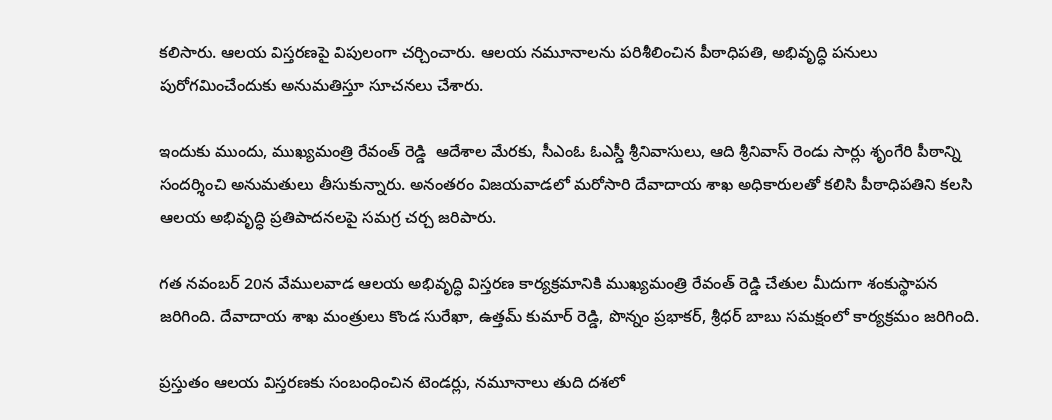కలిసారు. ఆలయ విస్తరణపై విపులంగా చర్చించారు. ఆలయ నమూనాలను పరిశీలించిన పీఠాధిపతి, అభివృద్ధి పనులు పురోగమించేందుకు అనుమతిస్తూ సూచనలు చేశారు.

ఇందుకు ముందు, ముఖ్యమంత్రి రేవంత్ రెడ్డి  ఆదేశాల మేరకు, సీఎంఓ ఓఎస్డీ శ్రీనివాసులు, ఆది శ్రీనివాస్ రెండు సార్లు శృంగేరి పీఠాన్ని సందర్శించి అనుమతులు తీసుకున్నారు. అనంతరం విజయవాడలో మరోసారి దేవాదాయ శాఖ అధికారులతో కలిసి పీఠాధిపతిని కలసి ఆలయ అభివృద్ధి ప్రతిపాదనలపై సమగ్ర చర్చ జరిపారు.

గత నవంబర్ 20న వేములవాడ ఆలయ అభివృద్ధి విస్తరణ కార్యక్రమానికి ముఖ్యమంత్రి రేవంత్ రెడ్డి చేతుల మీదుగా శంకుస్థాపన జరిగింది. దేవాదాయ శాఖ మంత్రులు కొండ సురేఖా, ఉత్తమ్ కుమార్ రెడ్డి, పొన్నం ప్రభాకర్, శ్రీధర్ బాబు సమక్షంలో కార్యక్రమం జరిగింది.

ప్రస్తుతం ఆలయ విస్తరణకు సంబంధించిన టెండర్లు, నమూనాలు తుది దశలో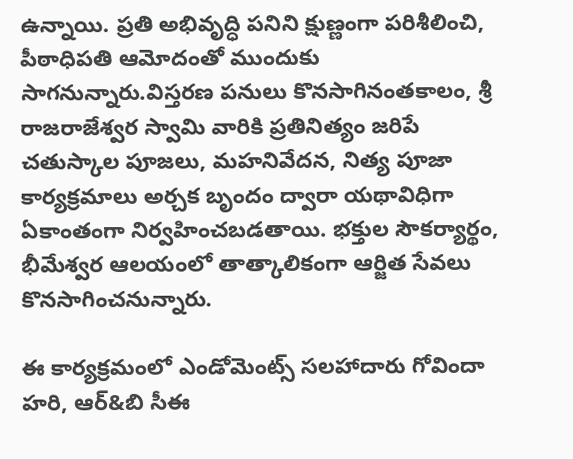ఉన్నాయి. ప్రతి అభివృద్ధి పనిని క్షుణ్ణంగా పరిశీలించి, పీఠాధిపతి ఆమోదంతో ముందుకు సాగనున్నారు.విస్తరణ పనులు కొనసాగినంతకాలం, శ్రీ రాజరాజేశ్వర స్వామి వారికి ప్రతినిత్యం జరిపే చతుస్కాల పూజలు, మహనివేదన, నిత్య పూజా కార్యక్రమాలు అర్చక బృందం ద్వారా యథావిధిగా ఏకాంతంగా నిర్వహించబడతాయి. భక్తుల సౌకర్యార్థం, భీమేశ్వర ఆలయంలో తాత్కాలికంగా ఆర్జిత సేవలు కొనసాగించనున్నారు.

ఈ కార్యక్రమంలో ఎండోమెంట్స్ సలహాదారు గోవిందా హరి, ఆర్&బి సీఈ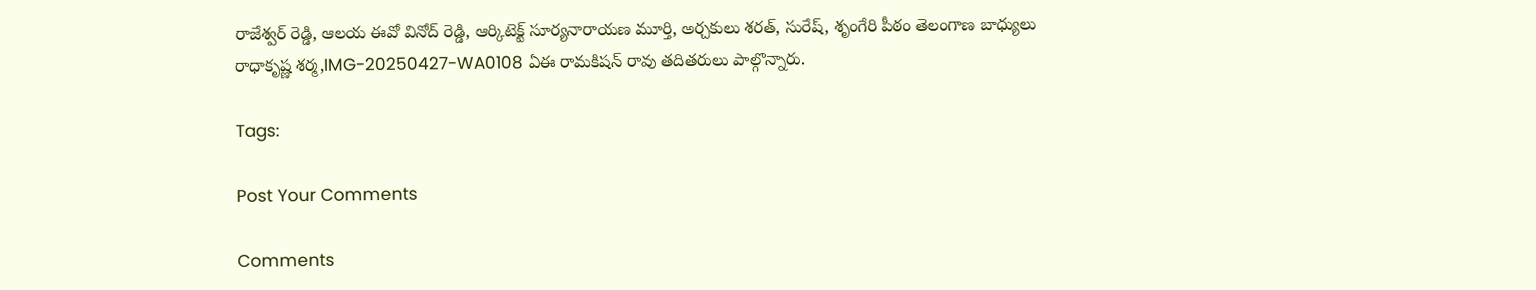రాజేశ్వర్ రెడ్డి, ఆలయ ఈవో వినోద్ రెడ్డి, ఆర్కిటెక్ట్ సూర్యనారాయణ మూర్తి, అర్చకులు శరత్, సురేష్, శృంగేరి పీఠం తెలంగాణ బాధ్యులు రాధాకృష్ణ శర్మ,IMG-20250427-WA0108 ఏఈ రామకిషన్ రావు తదితరులు పాల్గొన్నారు.

Tags:

Post Your Comments

Comments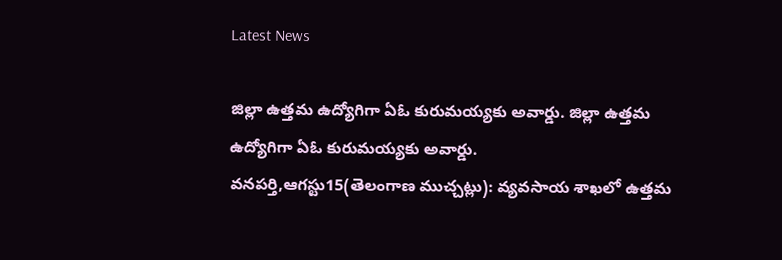Latest News

జిల్లా ఉత్తమ ఉద్యోగిగా ఏఓ కురుమయ్యకు అవార్డు. జిల్లా ఉత్తమ ఉద్యోగిగా ఏఓ కురుమయ్యకు అవార్డు.
వనపర్తి,ఆగస్టు15(తెలంగాణ ముచ్చట్లు): వ్యవసాయ శాఖలో ఉత్తమ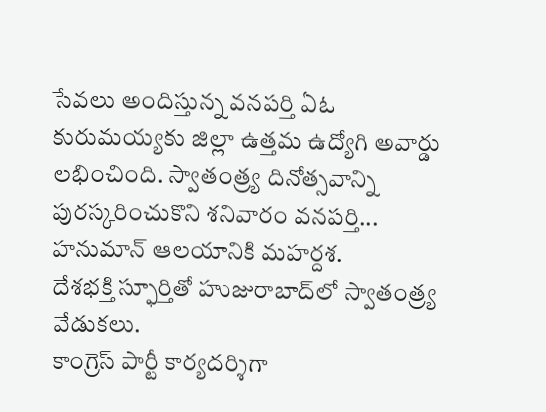సేవలు అందిస్తున్న వనపర్తి ఏఓ కురుమయ్యకు జిల్లా ఉత్తమ ఉద్యోగి అవార్డు లభించింది. స్వాతంత్ర్య దినోత్సవాన్ని పురస్కరించుకొని శనివారం వనపర్తి...
హనుమాన్ ఆలయానికి మహర్దశ.
దేశభక్తి స్ఫూర్తితో హుజురాబాద్‌లో స్వాతంత్ర్య వేడుకలు.
కాంగ్రెస్ పార్టీ కార్యదర్శిగా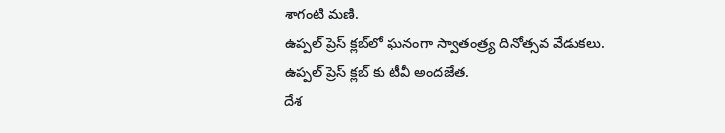శాగంటి మణి.
ఉప్పల్ ప్రెస్ క్లబ్‌లో ఘనంగా స్వాతంత్ర్య దినోత్సవ వేడుకలు.
ఉప్పల్ ప్రెస్ క్లబ్‌ కు టీవీ అందజేత.
దేశ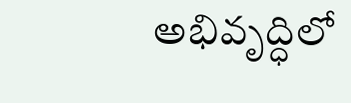అభివృద్ధిలో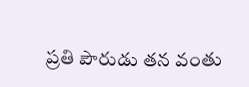ప్రతి పౌరుడు తన వంతు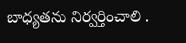బాధ్యతను నిర్వర్తించాలి .